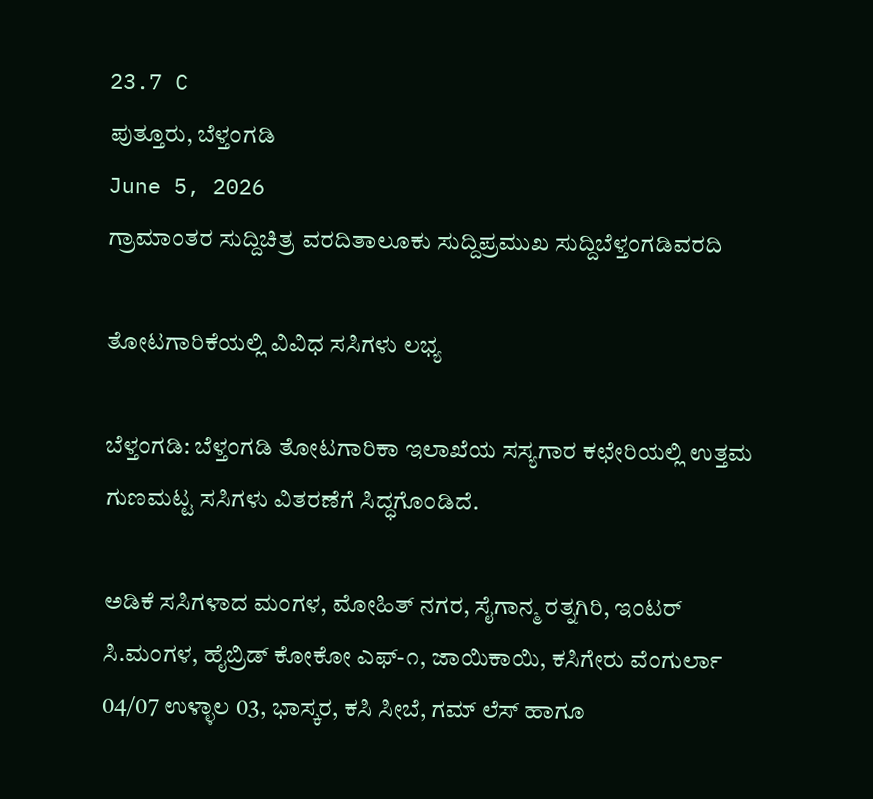23.7 C
ಪುತ್ತೂರು, ಬೆಳ್ತಂಗಡಿ
June 5, 2026
ಗ್ರಾಮಾಂತರ ಸುದ್ದಿಚಿತ್ರ ವರದಿತಾಲೂಕು ಸುದ್ದಿಪ್ರಮುಖ ಸುದ್ದಿಬೆಳ್ತಂಗಡಿವರದಿ

ತೋಟಗಾರಿಕೆಯಲ್ಲಿ ವಿವಿಧ ಸಸಿಗಳು ಲಭ್ಯ

ಬೆಳ್ತಂಗಡಿ: ಬೆಳ್ತಂಗಡಿ ತೋಟಗಾರಿಕಾ ಇಲಾಖೆಯ ಸಸ್ಯಗಾರ ಕಛೇರಿಯಲ್ಲಿ ಉತ್ತಮ ಗುಣಮಟ್ಟ ಸಸಿಗಳು ವಿತರಣೆಗೆ ಸಿದ್ಧಗೊಂಡಿದೆ.

ಅಡಿಕೆ ಸಸಿಗಳಾದ ಮಂಗಳ, ಮೋಹಿತ್ ನಗರ, ಸೈಗಾನ್ಮ ರತ್ನಗಿರಿ, ಇಂಟರ್ ಸಿ.ಮಂಗಳ, ಹೈಬ್ರಿಡ್ ಕೋಕೋ ಎಫ್-೧, ಜಾಯಿಕಾಯಿ, ಕಸಿಗೇರು ವೆಂಗುರ್ಲಾ 04/07 ಉಳ್ಳಾಲ 03, ಭಾಸ್ಕರ, ಕಸಿ ಸೀಬೆ, ಗಮ್ ಲೆಸ್ ಹಾಗೂ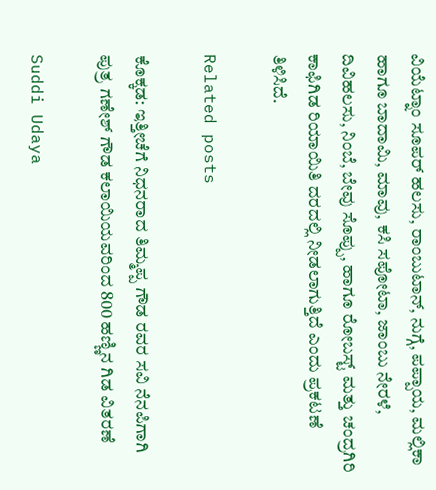ವಿಯೆಟ್ನಾಂ ಸೂಪರ್ ಹಲಸು, ರಾಂಬುಟಾನ್, ನುಗ್ಗೆ, ಪಪ್ಪಾಯ, ಮಲ್ಲಿಕಾ ಹಾಗೂ ಬಾದಾಮಿ, ಮಾವು, ಕಸಿ ಸಪೋಟಾ, ಜಾಂಬು ನೇರಳೆ, ದಿವಿಹಲಸು, ನಿಂಬೆ, ಬೇವು ಸೊಪ್ಪು, ಹಾಗೂ ರೋಬಸ್ಟ್ ಮತ್ತು ಚಂದ್ರಗಿರಿ ಕಾಫಿಗಿಡ ರಿಯಾಯಿತಿ ದರದಲ್ಲಿ ನೀಡಲಾಗುತ್ತಿದೆ ಎಂದು ಪ್ರಕಟಣೆ ತಿಳಿಸಿದೆ.

Related posts

ಕೊಕ್ಕಡ: ಇತ್ತೀಚೆಗೆ ನಿಧನರಾದ ತಿಮ್ಮಪ್ಪ ಗೌಡ ರವರ ಸವಿ ನೆನಪಿಗಾಗಿ ಪುತ್ರ ಗಣೇಶ್ ಗೌಡ ಕಲಾಯಿಯವರಿಂದ 800 ಹಣ್ಣಿನ ಗಿಡ ವಿತರಣೆ

Suddi Udaya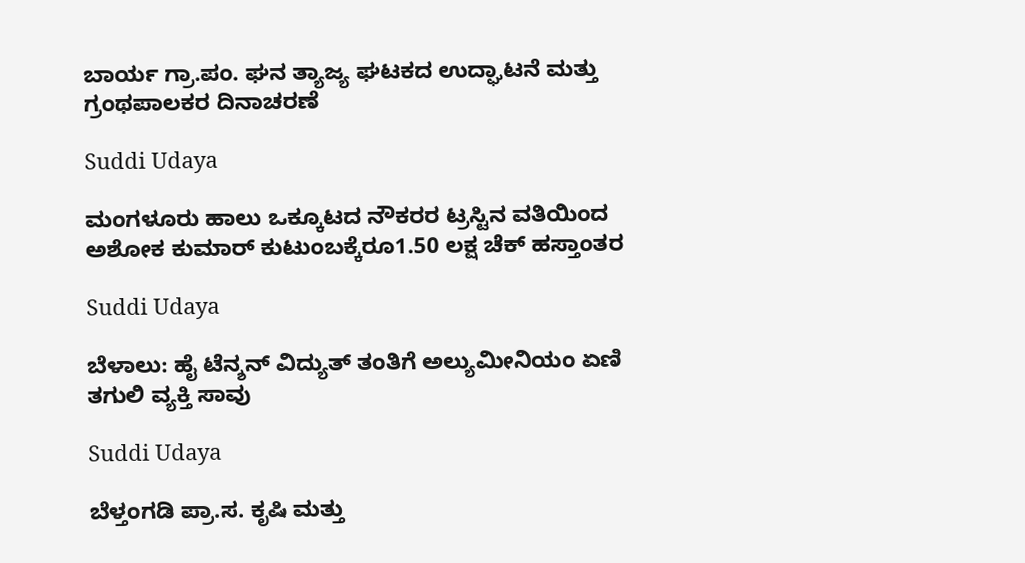ಬಾರ್ಯ ಗ್ರಾ.ಪಂ. ಘನ ತ್ಯಾಜ್ಯ ಘಟಕದ ಉದ್ಘಾಟನೆ ಮತ್ತು ಗ್ರಂಥಪಾಲಕರ ದಿನಾಚರಣೆ

Suddi Udaya

ಮಂಗಳೂರು ಹಾಲು ಒಕ್ಕೂಟದ ನೌಕರರ ಟ್ರಸ್ಟಿನ ವತಿಯಿಂದ ಅಶೋಕ ಕುಮಾರ್ ಕುಟುಂಬಕ್ಕೆರೂ1.50 ಲಕ್ಷ ಚೆಕ್ ಹಸ್ತಾಂತರ

Suddi Udaya

ಬೆಳಾಲು: ಹೈ ಟೆನ್ಶನ್ ವಿದ್ಯುತ್ ತಂತಿಗೆ ಅಲ್ಯುಮೀನಿಯಂ ಏಣಿ ತಗುಲಿ ವ್ಯಕ್ತಿ ಸಾವು

Suddi Udaya

ಬೆಳ್ತಂಗಡಿ ಪ್ರಾ.ಸ. ಕೃಷಿ ಮತ್ತು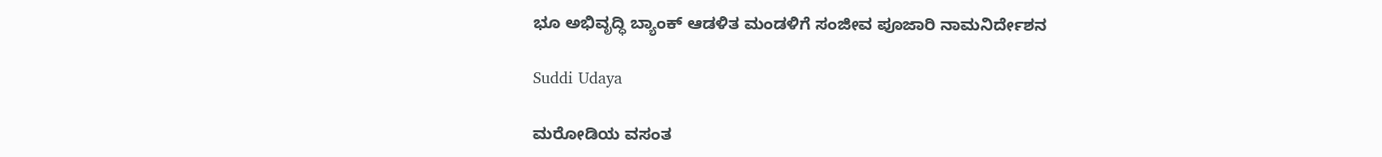ಭೂ ಅಭಿವೃದ್ಧಿ ಬ್ಯಾಂಕ್ ಆಡಳಿತ ಮಂಡಳಿಗೆ ಸಂಜೀವ ಪೂಜಾರಿ ನಾಮನಿರ್ದೇಶನ

Suddi Udaya

ಮರೋಡಿಯ ವಸಂತ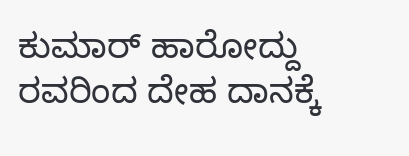ಕುಮಾರ್ ಹಾರೋದ್ದು ರವರಿಂದ ದೇಹ ದಾನಕ್ಕೆ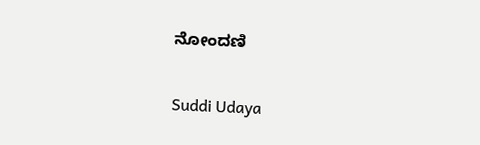ನೋಂದಣಿ

Suddi Udaya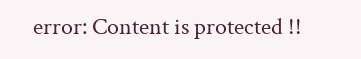error: Content is protected !!